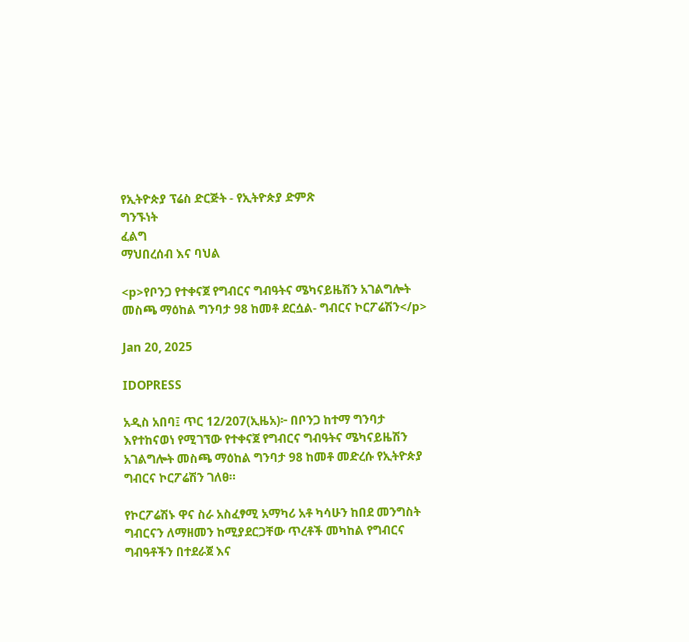የኢትዮጵያ ፕሬስ ድርጅት - የኢትዮጵያ ድምጽ
ግንኙነት
ፈልግ
ማህበረሰብ እና ባህል

<p>የቦንጋ የተቀናጀ የግብርና ግብዓትና ሜካናይዜሽን አገልግሎት መስጫ ማዕከል ግንባታ 98 ከመቶ ደርሷል- ግብርና ኮርፖሬሽን</p>

Jan 20, 2025

IDOPRESS

አዲስ አበባ፤ ጥር 12/207(ኢዜአ)፦ በቦንጋ ከተማ ግንባታ እየተከናወነ የሚገኘው የተቀናጀ የግብርና ግብዓትና ሜካናይዜሽን አገልግሎት መስጫ ማዕከል ግንባታ 98 ከመቶ መድረሱ የኢትዮጵያ ግብርና ኮርፖሬሽን ገለፀ።

የኮርፖሬሽኑ ዋና ስራ አስፈፃሚ አማካሪ አቶ ካሳሁን ከበደ መንግስት ግብርናን ለማዘመን ከሚያደርጋቸው ጥረቶች መካከል የግብርና ግብዓቶችን በተደራጀ እና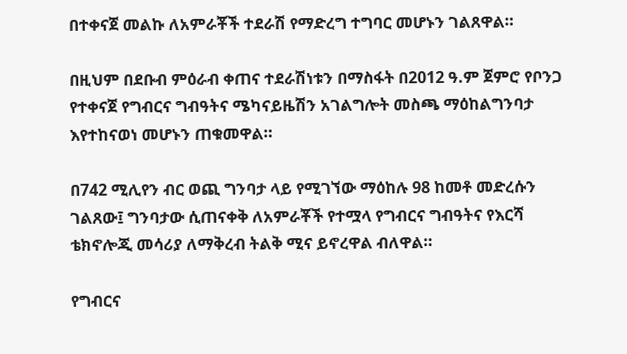በተቀናጀ መልኩ ለአምራቾች ተደራሽ የማድረግ ተግባር መሆኑን ገልጸዋል።

በዚህም በደቡብ ምዕራብ ቀጠና ተደራሽነቱን በማስፋት በ2012 ዓ.ም ጀምሮ የቦንጋ የተቀናጀ የግብርና ግብዓትና ሜካናይዜሽን አገልግሎት መስጫ ማዕከልግንባታ እየተከናወነ መሆኑን ጠቁመዋል።

በ742 ሚሊየን ብር ወጪ ግንባታ ላይ የሚገኘው ማዕከሉ 98 ከመቶ መድረሱን ገልጸው፤ ግንባታው ሲጠናቀቅ ለአምራቾች የተሟላ የግብርና ግብዓትና የእርሻ ቴክኖሎጂ መሳሪያ ለማቅረብ ትልቅ ሚና ይኖረዋል ብለዋል።

የግብርና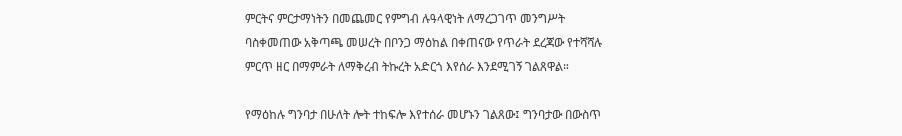ምርትና ምርታማነትን በመጨመር የምግብ ሉዓላዊነት ለማረጋገጥ መንግሥት ባስቀመጠው አቅጣጫ መሠረት በቦንጋ ማዕከል በቀጠናው የጥራት ደረጃው የተሻሻሉ ምርጥ ዘር በማምራት ለማቅረብ ትኩረት አድርጎ እየሰራ እንደሚገኝ ገልጸዋል።

የማዕከሉ ግንባታ በሁለት ሎት ተከፍሎ እየተሰራ መሆኑን ገልጸው፤ ግንባታው በውስጥ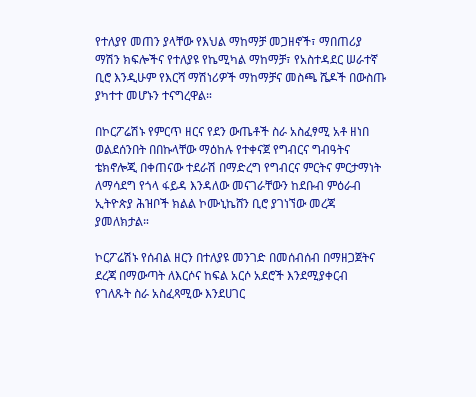የተለያየ መጠን ያላቸው የእህል ማከማቻ መጋዘኖች፣ ማበጠሪያ ማሽን ክፍሎችና የተለያዩ የኬሚካል ማከማቻ፣ የአስተዳደር ሠራተኛ ቢሮ እንዲሁም የእርሻ ማሽነሪዎች ማከማቻና መስጫ ሼዶች በውስጡ ያካተተ መሆኑን ተናግረዋል።

በኮርፖሬሽኑ የምርጥ ዘርና የደን ውጤቶች ስራ አስፈፃሚ አቶ ዘነበ ወልደሰንበት በበኩላቸው ማዕከሉ የተቀናጀ የግብርና ግብዓትና ቴክኖሎጂ በቀጠናው ተደራሽ በማድረግ የግብርና ምርትና ምርታማነት ለማሳደግ የጎላ ፋይዳ እንዳለው መናገራቸውን ከደቡብ ምዕራብ ኢትዮጵያ ሕዝቦች ክልል ኮሙኒኬሸን ቢሮ ያገነኘው መረጃ ያመለክታል።

ኮርፖሬሽኑ የሰብል ዘርን በተለያዩ መንገድ በመሰብሰብ በማዘጋጀትና ደረጃ በማውጣት ለእርሶና ከፍል አርሶ አደሮች እንደሚያቀርብ የገለጹት ስራ አስፈጻሚው እንደሀገር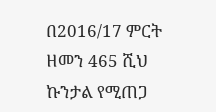በ2016/17 ምርት ዘመን 465 ሺህ ኩንታል የሚጠጋ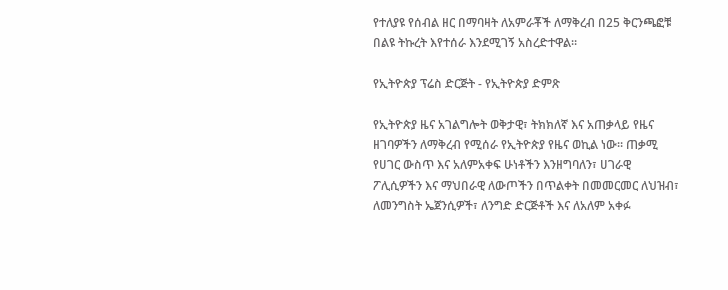የተለያዩ የሰብል ዘር በማባዛት ለአምራቾች ለማቅረብ በ25 ቅርንጫፎቹ በልዩ ትኩረት እየተሰራ እንደሚገኝ አስረድተዋል።

የኢትዮጵያ ፕሬስ ድርጅት - የኢትዮጵያ ድምጽ

የኢትዮጵያ ዜና አገልግሎት ወቅታዊ፣ ትክክለኛ እና አጠቃላይ የዜና ዘገባዎችን ለማቅረብ የሚሰራ የኢትዮጵያ የዜና ወኪል ነው። ጠቃሚ የሀገር ውስጥ እና አለምአቀፍ ሁነቶችን እንዘግባለን፣ ሀገራዊ ፖሊሲዎችን እና ማህበራዊ ለውጦችን በጥልቀት በመመርመር ለህዝብ፣ ለመንግስት ኤጀንሲዎች፣ ለንግድ ድርጅቶች እና ለአለም አቀፉ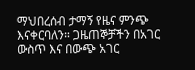ማህበረሰብ ታማኝ የዜና ምንጭ እናቀርባለን። ጋዜጠኞቻችን በአገር ውስጥ እና በውጭ አገር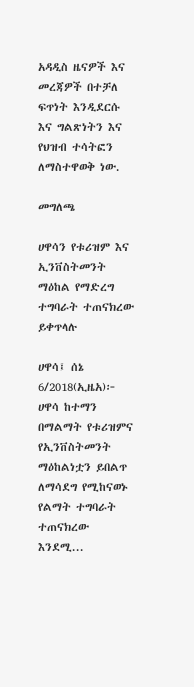አዳዲስ ዜናዎች እና መረጃዎች በተቻለ ፍጥነት እንዲደርሱ እና ግልጽነትን እና የህዝብ ተሳትፎን ለማስተዋወቅ ነው.

መግለጫ

ሀዋሳን የቱሪዝም እና ኢንቨስትመንት ማዕከል የማድረግ ተግባራት ተጠናክረው ይቀጥላሉ

ሀዋሳ፤ ሰኔ 6/2018(ኢዜአ)፦ ሀዋሳ ከተማን በማልማት የቱሪዝምና የኢንቨስትመንት ማዕከልነቷን ይበልጥ ለማሳደግ የሚከናወኑ የልማት ተግባራት ተጠናክረው እንደሚ...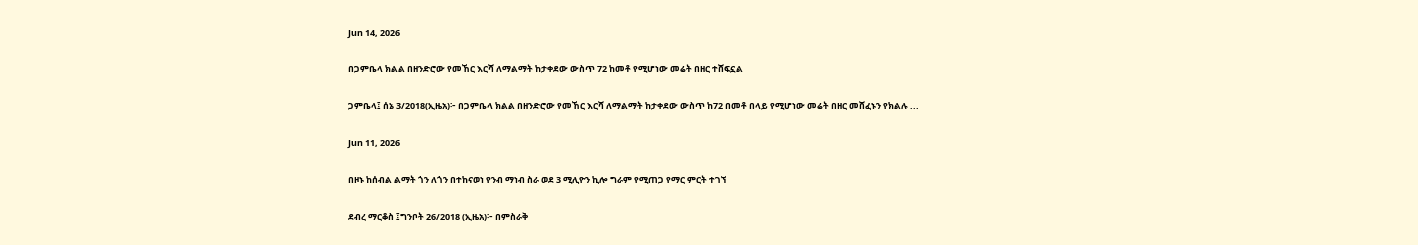Jun 14, 2026

በጋምቤላ ክልል በዘንድሮው የመኸር እርሻ ለማልማት ከታቀደው ውስጥ 72 ከመቶ የሚሆነው መሬት በዘር ተሸፍኗል

ጋምቤላ፤ ሰኔ 3/2018(ኢዜአ)፦ በጋምቤላ ክልል በዘንድሮው የመኸር እርሻ ለማልማት ከታቀደው ውስጥ ከ72 በመቶ በላይ የሚሆነው መሬት በዘር መሸፈኑን የክልሉ ...

Jun 11, 2026

በዞኑ ከሰብል ልማት ጎን ለጎን በተከናወነ የንብ ማነብ ስራ ወደ 3 ሚሊዮን ኪሎ ግራም የሚጠጋ የማር ምርት ተገኘ

ደብረ ማርቆስ ፤ግንቦት 26/2018 (ኢዜአ)፦ በምስራቅ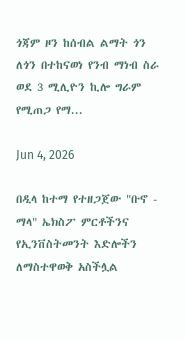ጎጃም ዞን ከሰብል ልማት ጎን ለጎን በተከናወነ የንብ ማነብ ስራ ወደ 3 ሚሊዮን ኪሎ ግራም የሚጠጋ የማ...

Jun 4, 2026

በዲላ ከተማ የተዘጋጀው "ቡኖ - ማላ" ኤክስፖ ምርቶችንና የኢንቨስትመንት እድሎችን ለማስተዋወቅ አስችሏል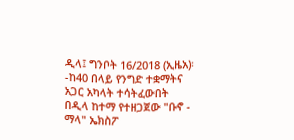ዲላ፤ ግንቦት 16/2018 (ኢዜአ)፡-ከ40 በላይ የንግድ ተቋማትና አጋር አካላት ተሳትፈውበት በዲላ ከተማ የተዘጋጀው "ቡኖ - ማላ" ኤክስፖ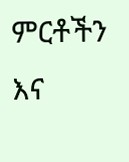ምርቶችን እና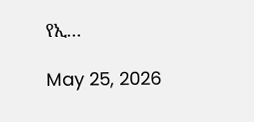የኢ...

May 25, 2026